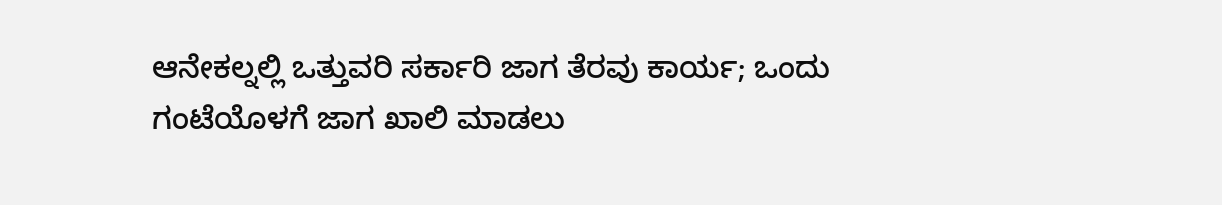ಆನೇಕಲ್ನಲ್ಲಿ ಒತ್ತುವರಿ ಸರ್ಕಾರಿ ಜಾಗ ತೆರವು ಕಾರ್ಯ; ಒಂದು ಗಂಟೆಯೊಳಗೆ ಜಾಗ ಖಾಲಿ ಮಾಡಲು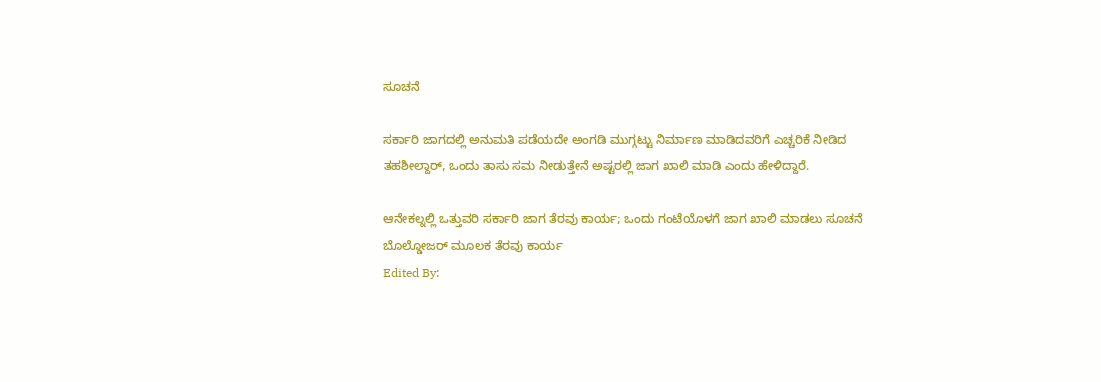ಸೂಚನೆ

ಸರ್ಕಾರಿ ಜಾಗದಲ್ಲಿ ಅನುಮತಿ ಪಡೆಯದೇ ಅಂಗಡಿ ಮುಗ್ಗಟ್ಟು ನಿರ್ಮಾಣ ಮಾಡಿದವರಿಗೆ ಎಚ್ಚರಿಕೆ ನೀಡಿದ ತಹಶೀಲ್ದಾರ್, ಒಂದು ತಾಸು ಸಮ ನೀಡುತ್ತೇನೆ ಅಷ್ಟರಲ್ಲಿ ಜಾಗ ಖಾಲಿ ಮಾಡಿ ಎಂದು ಹೇಳಿದ್ದಾರೆ.

ಆನೇಕಲ್ನಲ್ಲಿ ಒತ್ತುವರಿ ಸರ್ಕಾರಿ ಜಾಗ ತೆರವು ಕಾರ್ಯ; ಒಂದು ಗಂಟೆಯೊಳಗೆ ಜಾಗ ಖಾಲಿ ಮಾಡಲು ಸೂಚನೆ
ಬೊಲ್ಡೋಜರ್ ಮೂಲಕ ತೆರವು ಕಾರ್ಯ
Edited By: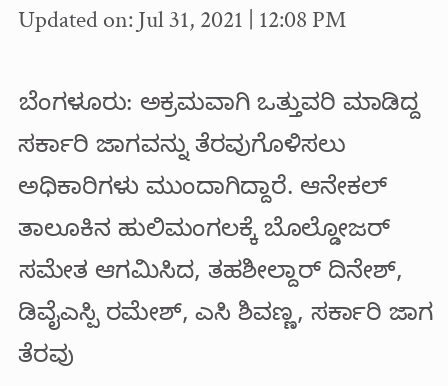Updated on: Jul 31, 2021 | 12:08 PM

ಬೆಂಗಳೂರು: ಅಕ್ರಮವಾಗಿ ಒತ್ತುವರಿ ಮಾಡಿದ್ದ ಸರ್ಕಾರಿ ಜಾಗವನ್ನು ತೆರವುಗೊಳಿಸಲು ಅಧಿಕಾರಿಗಳು ಮುಂದಾಗಿದ್ದಾರೆ. ಆನೇಕಲ್ ತಾಲೂಕಿನ ಹುಲಿಮಂಗಲಕ್ಕೆ ಬೊಲ್ಡೋಜರ್ ಸಮೇತ ಆಗಮಿಸಿದ, ತಹಶೀಲ್ದಾರ್ ದಿನೇಶ್, ಡಿವೈಎಸ್ಪಿ ರಮೇಶ್, ಎಸಿ ಶಿವಣ್ಣ, ಸರ್ಕಾರಿ ಜಾಗ ತೆರವು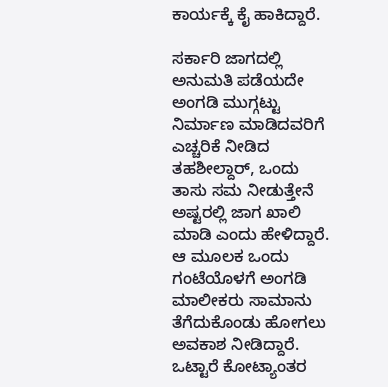ಕಾರ್ಯಕ್ಕೆ ಕೈ ಹಾಕಿದ್ದಾರೆ.

ಸರ್ಕಾರಿ ಜಾಗದಲ್ಲಿ ಅನುಮತಿ ಪಡೆಯದೇ ಅಂಗಡಿ ಮುಗ್ಗಟ್ಟು ನಿರ್ಮಾಣ ಮಾಡಿದವರಿಗೆ ಎಚ್ಚರಿಕೆ ನೀಡಿದ ತಹಶೀಲ್ದಾರ್, ಒಂದು ತಾಸು ಸಮ ನೀಡುತ್ತೇನೆ ಅಷ್ಟರಲ್ಲಿ ಜಾಗ ಖಾಲಿ ಮಾಡಿ ಎಂದು ಹೇಳಿದ್ದಾರೆ. ಆ ಮೂಲಕ ಒಂದು ಗಂಟೆಯೊಳಗೆ ಅಂಗಡಿ ಮಾಲೀಕರು ಸಾಮಾನು ತೆಗೆದುಕೊಂಡು ಹೋಗಲು ಅವಕಾಶ ನೀಡಿದ್ದಾರೆ. ಒಟ್ಟಾರೆ ಕೋಟ್ಯಾಂತರ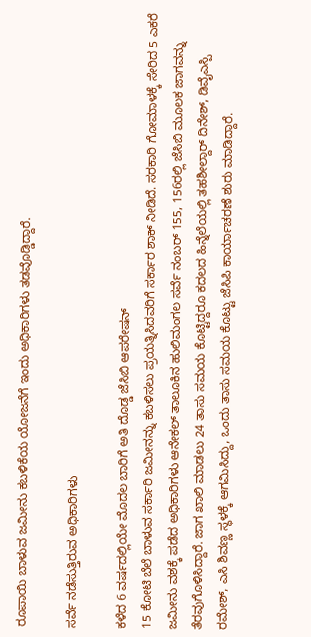ರೂಪಾಯಿ ಬಾಳುವ ಜಮೀನು ಕಬಳಿಕೆಯ ಯೋಜನೆಗೆ ಇಂದು ಅಧಿಕಾರಿಗಳು ತಡವೊಡ್ಡಿದ್ದಾರೆ.

ಸರ್ವೆ ನಡೆಸುತ್ತಿರುವ ಅಧಿಕಾರಿಗಳು

ಕಳೆದ‌ 6 ವರ್ಷದಲ್ಲಿಯೇ ಮೊದಲ ಬಾರಿಗೆ ಅತಿ ದೊಡ್ಡ ಜೆಸಿಬಿ ಆಪರೇಷನ್
15 ಕೋಟಿ ಬೆಲೆ ಬಾಳುವ ಸರ್ಕಾರಿ ಜಮೀನನ್ನು ಕಬಳಿಸಲು ಪ್ರಯತ್ನಿಸಿದವರಿಗೆ ಸರ್ಕಾರ ಶಾಕ್ ನೀಡಿದೆ. ಸರಕಾರಿ ಗೋಮಾಳಕ್ಕೆ ಸೇರಿದ 5 ಎಕರೆ ಜಮೀನು ವಶಕ್ಕೆ ಪಡೆದ ಅಧಿಕಾರಿಗಳು ಆನೇಕಲ್ ತಾಲೂಕಿನ ಹುಲಿಮಂಗಲ ಸರ್ವೆ ನಂಬರ್ 155, 156ರಲ್ಲಿ ಜೆಸಿಬಿ ಮೂಲಕ ಜಾಗವನ್ನು ತೆರವುಗೊಳಿಸಿದ್ದಾರೆ. ಜಾಗ ಖಾಲಿ ಮಾಡಲು 24 ತಾಸು ಸಮಯ ಕೊಟ್ಟಿದ್ದರೂ ಕದಲದ ಹಿನ್ನೆಲೆಯಲ್ಲಿ ತಹಶೀಲ್ದಾರ್ ದಿನೇಶ್, ಡಿವೈಎಸ್ಪಿ ರಮೇಶ್, ಎಸಿ ಶಿವಣ್ಣ ಸ್ಥಳಕ್ಕೆ ಆಗಮಿಸಿದ್ದು, ಒಂದು ತಾಸು ಸಮಯ ಕೊಟ್ಟು ಜೆಸಿಪಿ ಕಾರ್ಯಾಚರಣೆ ಶುರು ಮಾಡಿದ್ದಾರೆ.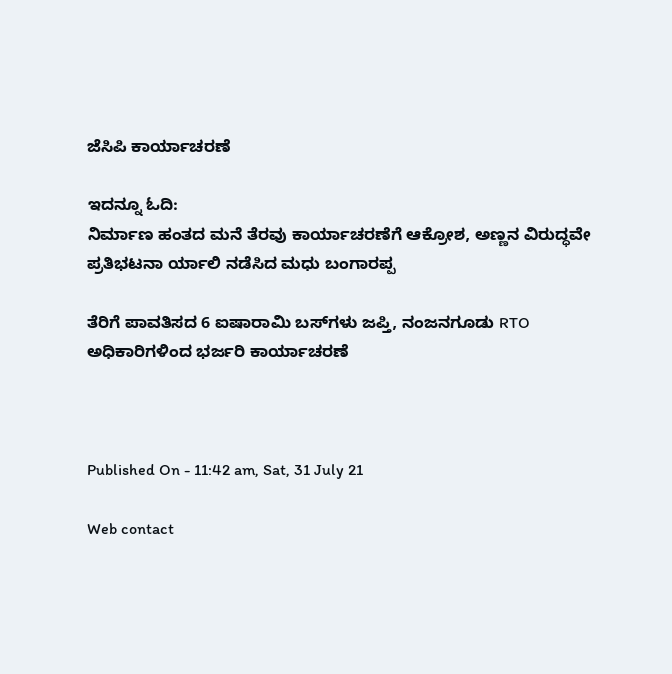ಜೆಸಿಪಿ ಕಾರ್ಯಾಚರಣೆ

ಇದನ್ನೂ ಓದಿ:
ನಿರ್ಮಾಣ ಹಂತದ ಮನೆ ತೆರವು ಕಾರ್ಯಾಚರಣೆಗೆ ಆಕ್ರೋಶ, ಅಣ್ಣನ ವಿರುದ್ಧವೇ ಪ್ರತಿಭಟನಾ ರ್ಯಾಲಿ ನಡೆಸಿದ ಮಧು ಬಂಗಾರಪ್ಪ

ತೆರಿಗೆ ಪಾವತಿಸದ 6 ಐಷಾರಾಮಿ ಬಸ್‌ಗಳು ಜಪ್ತಿ, ನಂಜನಗೂಡು RTO ಅಧಿಕಾರಿಗಳಿಂದ ಭರ್ಜರಿ ಕಾರ್ಯಾಚರಣೆ



Published On - 11:42 am, Sat, 31 July 21

Web contact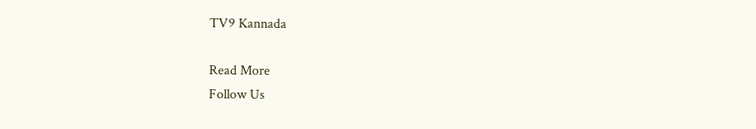TV9 Kannada

Read More
Follow Us